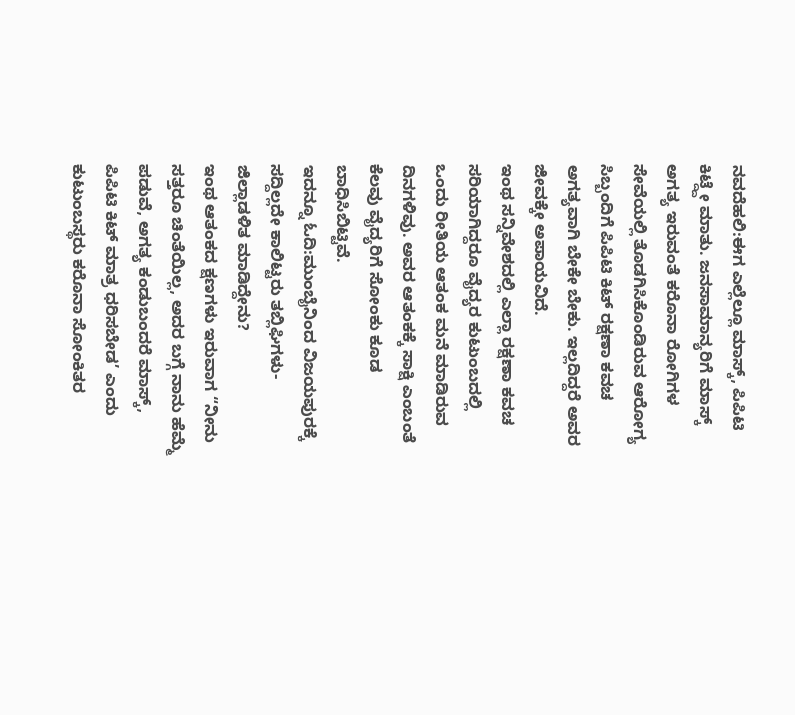ನವದೆಹಲಿ:ಈಗ ಎಲ್ಲೆಲ್ಲೂ ಮಾಸ್ಕ್, ಪಿಪಿಟಿ ಕಿಟ್ದ್ದೇ ಮಾತು. ಜನಸಾಮಾನ್ಯರಿಗೆ ಮಾಸ್ಕ್ ಅಗತ್ಯ ಇರುವಂತೆ ಕರೊನಾ ರೋಗಿಗಳ ಸೇವೆಯಲ್ಲಿ ತೊಡಗಿಸಿಕೊಂಡಿರುವ ಆರೋಗ್ಯ ಸಿಬ್ಬಂದಿಗೆ ಪಿಪಿಟಿ ಕಿಟ್ ರಕ್ಷಣಾ ಕವಚ ಅಗತ್ಯವಾಗಿ ಬೇಕೇ ಬೇಕು. ಇಲ್ಲದಿದ್ದರೆ ಅವರ ಜೀವಕ್ಕೇ ಅಪಾಯವಿದೆ.
ಇಂಥ ಸನ್ನಿವೇಶದಲ್ಲಿ ಎಲ್ಲಾ ರಕ್ಷಣಾ ಕವಚ ಸರಿಯಾಗಿದ್ದರೂ ವೈದ್ಯರ ಕುಟುಂಬದಲ್ಲಿ ಒಂದು ರೀತಿಯ ಆತಂಕ ಮನೆ ಮಾಡಿರುವ ದಿನಗಳಿವು. ಅವರ ಆತಂಕಕ್ಕೆ ಸಾಕ್ಷಿ ಎಂಬಂತೆ ಕೆಲವು ವೈದ್ಯರಿಗೆ ಸೋಂಕು ಕೂಡ ಬಾಧಿಸಿಬಿಟ್ಟಿವೆ.
ಇದನ್ನೂ ಓದಿ:ಮುಂಬೈನಿಂದ ವಿಜಯಪುರಕ್ಕೆ ಸದ್ದಿಲ್ಲದೇ ಕಾಲಿಟ್ಟರು ತಬ್ಲಿಘಿಗಳು- ಜಿಲ್ಲಾಡಳಿತ ಮಾಡಿದ್ದೇನು?
ಇಂಥ ಆತಂಕದ ಕ್ಷಣಗಳು ಇರುವಾಗ “ನೀನು ಸತ್ತರೂ ಚಿಂತೆಯಿಲ್ಲ, ಅದರ ಬಗ್ಗೆ ನಾನು ಹೆಮ್ಮೆ ಪಡುವೆ, ಅಗತ್ಯ ಕಂಡುಬಂದರೆ ಮಾಸ್ಕ್, ಪಿಪಿಟಿ ಕಿಟ್ ಮಾತ್ರ ಧರಿಸಬೇಡ’ ಎಂದು ಕುಟುಂಬಸ್ಥರು ಕರೊನಾ ಸೋಂಕಿತರ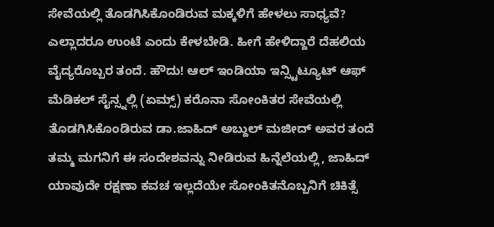ಸೇವೆಯಲ್ಲಿ ತೊಡಗಿಸಿಕೊಂಡಿರುವ ಮಕ್ಕಳಿಗೆ ಹೇಳಲು ಸಾಧ್ಯವೆ?
ಎಲ್ಲಾದರೂ ಉಂಟೆ ಎಂದು ಕೇಳಬೇಡಿ. ಹೀಗೆ ಹೇಳಿದ್ದಾರೆ ದೆಹಲಿಯ ವೈದ್ಯರೊಬ್ಬರ ತಂದೆ. ಹೌದು! ಆಲ್ ಇಂಡಿಯಾ ಇನ್ಸ್ಟಿಟ್ಯೂಟ್ ಆಫ್ ಮೆಡಿಕಲ್ ಸೈನ್ಸ್ನಲ್ಲಿ (ಏಮ್ಸ್) ಕರೊನಾ ಸೋಂಕಿತರ ಸೇವೆಯಲ್ಲಿ ತೊಡಗಿಸಿಕೊಂಡಿರುವ ಡಾ.ಜಾಹಿದ್ ಅಬ್ದುಲ್ ಮಜೀದ್ ಅವರ ತಂದೆ ತಮ್ಮ ಮಗನಿಗೆ ಈ ಸಂದೇಶವನ್ನು ನೀಡಿರುವ ಹಿನ್ನೆಲೆಯಲ್ಲಿ, ಜಾಹಿದ್ ಯಾವುದೇ ರಕ್ಷಣಾ ಕವಚ ಇಲ್ಲದೆಯೇ ಸೋಂಕಿತನೊಬ್ಬನಿಗೆ ಚಿಕಿತ್ಸೆ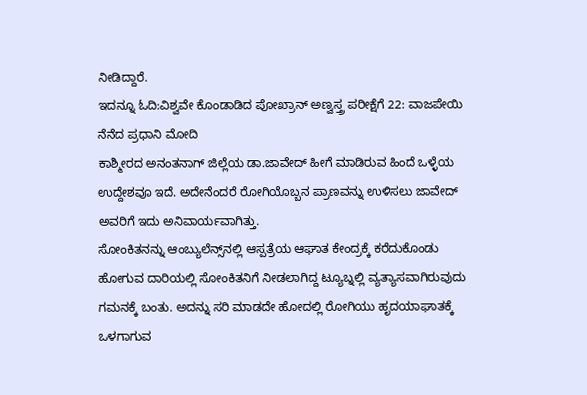ನೀಡಿದ್ದಾರೆ.
ಇದನ್ನೂ ಓದಿ:ವಿಶ್ವವೇ ಕೊಂಡಾಡಿದ ಪೋಖ್ರಾನ್ ಅಣ್ವಸ್ತ್ರ ಪರೀಕ್ಷೆಗೆ 22: ವಾಜಪೇಯಿ ನೆನೆದ ಪ್ರಧಾನಿ ಮೋದಿ
ಕಾಶ್ಮೀರದ ಅನಂತನಾಗ್ ಜಿಲ್ಲೆಯ ಡಾ.ಜಾವೇದ್ ಹೀಗೆ ಮಾಡಿರುವ ಹಿಂದೆ ಒಳ್ಳೆಯ ಉದ್ದೇಶವೂ ಇದೆ. ಅದೇನೆಂದರೆ ರೋಗಿಯೊಬ್ಬನ ಪ್ರಾಣವನ್ನು ಉಳಿಸಲು ಜಾವೇದ್ ಅವರಿಗೆ ಇದು ಅನಿವಾರ್ಯವಾಗಿತ್ತು.
ಸೋಂಕಿತನನ್ನು ಆಂಬ್ಯುಲೆನ್ಸ್‌ನಲ್ಲಿ ಆಸ್ಪತ್ರೆಯ ಆಘಾತ ಕೇಂದ್ರಕ್ಕೆ ಕರೆದುಕೊಂಡು ಹೋಗುವ ದಾರಿಯಲ್ಲಿ ಸೋಂಕಿತನಿಗೆ ನೀಡಲಾಗಿದ್ದ ಟ್ಯೂಬ್ನಲ್ಲಿ ವ್ಯತ್ಯಾಸವಾಗಿರುವುದು ಗಮನಕ್ಕೆ ಬಂತು. ಅದನ್ನು ಸರಿ ಮಾಡದೇ ಹೋದಲ್ಲಿ ರೋಗಿಯು ಹೃದಯಾಘಾತಕ್ಕೆ ಒಳಗಾಗುವ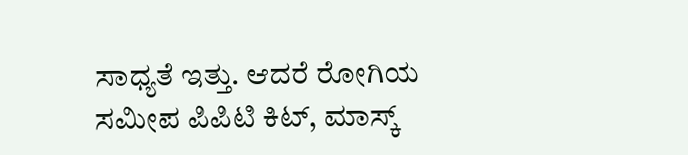ಸಾಧ್ಯತೆ ಇತ್ತು. ಆದರೆ ರೋಗಿಯ ಸಮೀಪ ಪಿಪಿಟಿ ಕಿಟ್, ಮಾಸ್ಕ್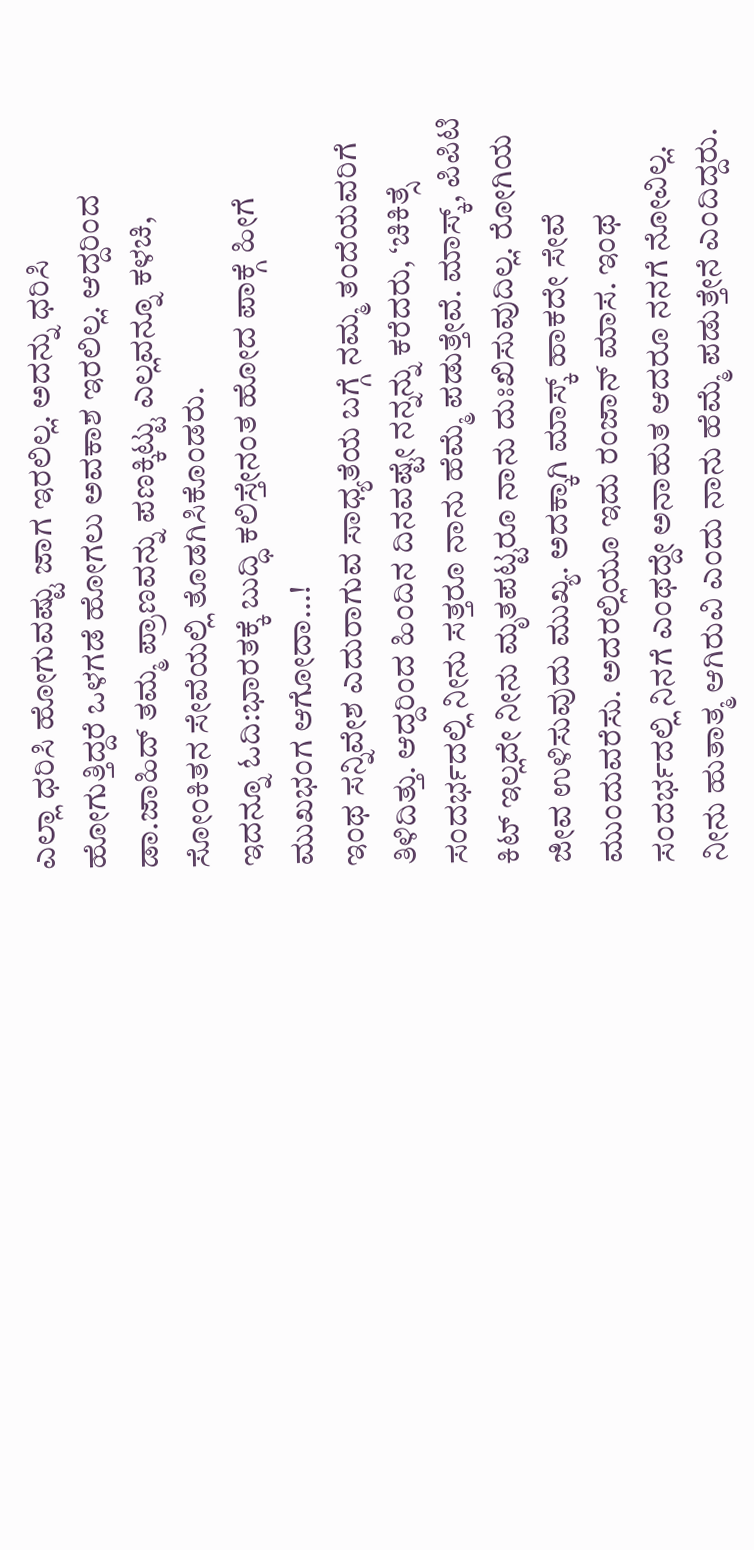ಎಲ್ಲಾ ಧರಿಸಿ ಹೋಗುವಷ್ಟು ಜಾಗ ಇರಲಿಲ್ಲ. ಅದನ್ನು ಧರಿಸಿ ಹೋಗುತ್ತಿದ್ದರೆ ಒಳಗಡೆ ಹೋಗಲು ಅವಕಾಶ ಇರಲಿಲ್ಲ. ಆದ್ದರಿಂದ ಡಾ.ಜಾಹಿದ್ ತಮ್ಮ ಪ್ರಾಣವನ್ನು ಪಣಕ್ಕಿಟ್ಟು ಎಲ್ಲವನ್ನೂ ಕಳಚಿ, ಸೋಂಕಿತನ ಸೇವೆಯಲ್ಲಿ ತೊಡಗಿಸಿಕೊಂಡರು.
ಇದನ್ನೂ ಓದಿ:ಭಾರತಕ್ಕೆ ಬುದ್ಧಿ ಕಲಿಸ್ತೇನಂತ ಹೋದ ಪಾಕ್ಗೆ ಹೀಗೆ ಮುಖಭಂಗ ಆಗೋದಾ…!
ಇಂಥ ಸನ್ನಿವೇಶ ಎದುರಾಗುವ ಸಾಧ್ಯತೆಯ ಬಗ್ಗೆ ನಮ್ಮ ತಂದೆಯವರಿಗೆ ತಿಳಿದಿತ್ತು. ಆದ್ದರಿಂದ ಹಿಂದಿನ ದಿನವಷ್ಟೇ ನನ್ನನ್ನು ಕರೆದರು, ‘ಚಿಕಿತ್ಸೆ ಸಂದರ್ಭದಲ್ಲಿ ನೀನು ಸತ್ತರೂ ನಾನು ಹೆಮ್ಮೆ ಪಡುತ್ತೇವೆ. ಮಾಸ್ಕ್, ಪಿಪಿಟಿ ಕಿಟ್ ಇಲ್ಲದೇ ನೀನು ಮೃತಪಟ್ಟರೂ ನಾನು ದುಃಖಿಸುವುದಿಲ್ಲ. ರೋಗಿಯ ಜೀವ ಉಳಿಸುವುದು ಮುಖ್ಯ. ಅದಕ್ಕಾಗಿ ಮಾಸ್ಕ್ ಹಾಕದೇ ಸೇವೆ ಮುಂದುವರೆಸು. ಅದರಲ್ಲಿಯೂ ಇದು ರಂಜಾನ್ ಮಾಸ. ಇಂಥ ಸಂದರ್ಭದಲ್ಲಿ ನಿನಗೆ ಎಂಥದ್ದೇ ಅನಾಹುತ ಆದರೂ ನನಗೆ ನೋವಿಲ್ಲ. ನೀನು ಹುತಾತ್ಮ ಆಗಿರುವಿ ಎಂದು ನಾನು ಹೆಮ್ಮೆ ಪಡುತ್ತೇನೆ ಎಂದಿದ್ದರು.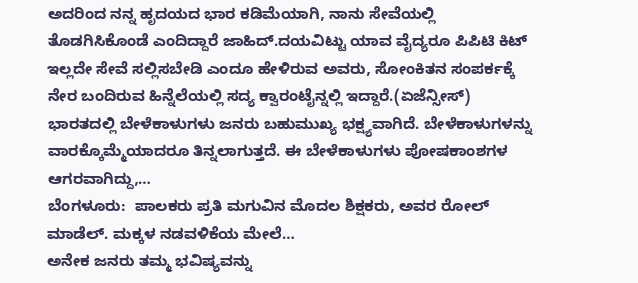ಅದರಿಂದ ನನ್ನ ಹೃದಯದ ಭಾರ ಕಡಿಮೆಯಾಗಿ, ನಾನು ಸೇವೆಯಲ್ಲಿ ತೊಡಗಿಸಿಕೊಂಡೆ ಎಂದಿದ್ದಾರೆ ಜಾಹಿದ್.ದಯವಿಟ್ಟು ಯಾವ ವೈದ್ಯರೂ ಪಿಪಿಟಿ ಕಿಟ್ ಇಲ್ಲದೇ ಸೇವೆ ಸಲ್ಲಿಸಬೇಡಿ ಎಂದೂ ಹೇಳಿರುವ ಅವರು, ಸೋಂಕಿತನ ಸಂಪರ್ಕಕ್ಕೆ ನೇರ ಬಂದಿರುವ ಹಿನ್ನೆಲೆಯಲ್ಲಿ ಸದ್ಯ ಕ್ವಾರಂಟೈನ್ನಲ್ಲಿ ಇದ್ದಾರೆ.(ಏಜೆನ್ಸೀಸ್)
ಭಾರತದಲ್ಲಿ ಬೇಳೆಕಾಳುಗಳು ಜನರು ಬಹುಮುಖ್ಯ ಭಕ್ಷ್ಯವಾಗಿದೆ. ಬೇಳೆಕಾಳುಗಳನ್ನು ವಾರಕ್ಕೊಮ್ಮೆಯಾದರೂ ತಿನ್ನಲಾಗುತ್ತದೆ. ಈ ಬೇಳೆಕಾಳುಗಳು ಪೋಷಕಾಂಶಗಳ ಆಗರವಾಗಿದ್ದು,…
ಬೆಂಗಳೂರು:  ಪಾಲಕರು ಪ್ರತಿ ಮಗುವಿನ ಮೊದಲ ಶಿಕ್ಷಕರು, ಅವರ ರೋಲ್ ಮಾಡೆಲ್. ಮಕ್ಕಳ ನಡವಳಿಕೆಯ ಮೇಲೆ…
ಅನೇಕ ಜನರು ತಮ್ಮ ಭವಿಷ್ಯವನ್ನು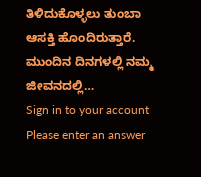ತಿಳಿದುಕೊಳ್ಳಲು ತುಂಬಾ ಆಸಕ್ತಿ ಹೊಂದಿರುತ್ತಾರೆ. ಮುಂದಿನ ದಿನಗಳಲ್ಲಿ ನಮ್ಮ ಜೀವನದಲ್ಲಿ…
Sign in to your account
Please enter an answer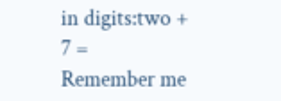in digits:two + 7 =
Remember me